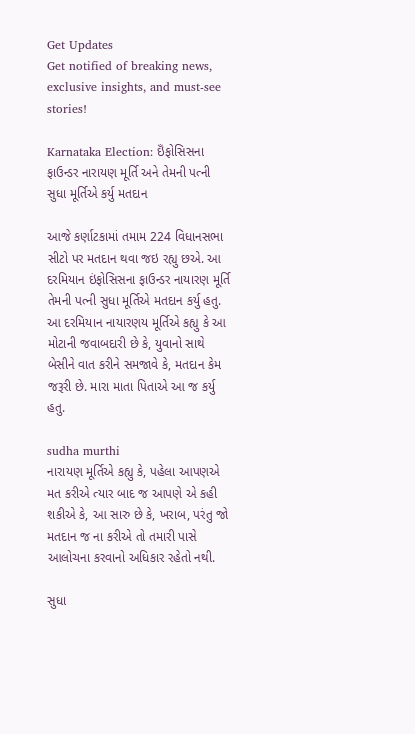Get Updates
Get notified of breaking news, exclusive insights, and must-see stories!

Karnataka Election: ઇઁફોસિસના ફાઉન્ડર નારાયણ મૂર્તિ અને તેમની પત્ની સુધા મૂર્તિએ કર્યુ મતદાન

આજે કર્ણાટકામાં તમામ 224 વિધાનસભા સીટો પર મતદાન થવા જઇ રહ્યુ છએ. આ દરમિયાન ઇંફોસિસના ફાઉન્ડર નાયારણ મૂર્તિ તેમની પત્ની સુધા મૂર્તિએ મતદાન કર્યુ હતુ. આ દરમિયાન નાયારણય મૂર્તિએ કહ્યુ કે આ મોટાની જવાબદારી છે કે, યુવાનો સાથે બેસીને વાત કરીને સમજાવે કે, મતદાન કેમ જરૂરી છે. મારા માતા પિતાએ આ જ કર્યુ હતુ.

sudha murthi
નારાયણ મૂર્તિએ કહ્યુ કે, પહેલા આપણએ મત કરીએ ત્યાર બાદ જ આપણે એ કહી શકીએ કે, આ સારુ છે કે, ખરાબ, પરંતુ જો મતદાન જ ના કરીએ તો તમારી પાસે આલોચના કરવાનો અધિકાર રહેતો નથી.

સુધા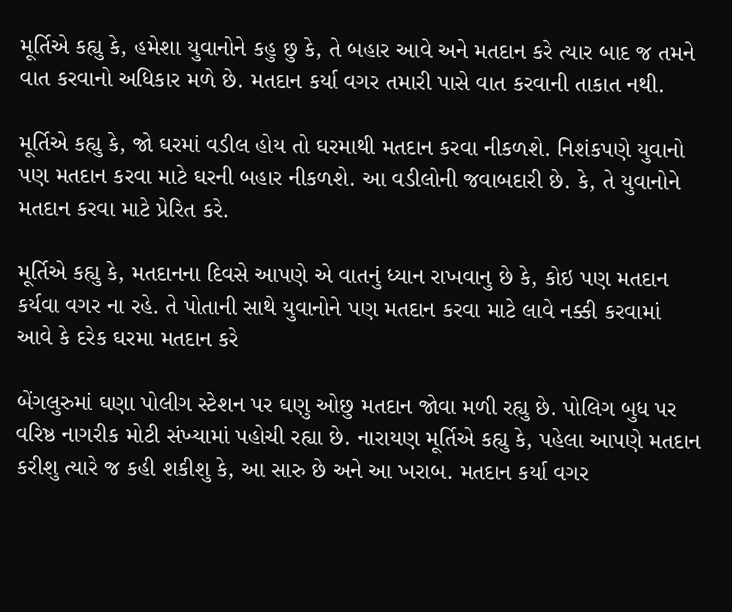મૂર્તિએ કહ્યુ કે, હમેશા યુવાનોને કહુ છુ કે, તે બહાર આવે અને મતદાન કરે ત્યાર બાદ જ તમને વાત કરવાનો અધિકાર મળે છે. મતદાન કર્યા વગર તમારી પાસે વાત કરવાની તાકાત નથી.

મૂર્તિએ કહ્યુ કે, જો ઘરમાં વડીલ હોય તો ઘરમાથી મતદાન કરવા નીકળશે. નિશંકપણે યુવાનો પણ મતદાન કરવા માટે ઘરની બહાર નીકળશે. આ વડીલોની જવાબદારી છે. કે, તે યુવાનોને મતદાન કરવા માટે પ્રેરિત કરે.

મૂર્તિએ કહ્યુ કે, મતદાનના દિવસે આપણે એ વાતનું ધ્યાન રાખવાનુ છે કે, કોઇ પણ મતદાન કર્યવા વગર ના રહે. તે પોતાની સાથે યુવાનોને પણ મતદાન કરવા માટે લાવે નક્કી કરવામાં આવે કે દરેક ઘરમા મતદાન કરે

બેંગલુરુમાં ઘણા પોલીગ સ્ટેશન પર ઘણુ ઓછુ મતદાન જોવા મળી રહ્યુ છે. પોલિગ બુધ પર વરિષ્ઠ નાગરીક મોટી સંખ્યામાં પહોચી રહ્યા છે. નારાયણ મૂર્તિએ કહ્યુ કે, પહેલા આપણે મતદાન કરીશુ ત્યારે જ કહી શકીશુ કે, આ સારુ છે અને આ ખરાબ. મતદાન કર્યા વગર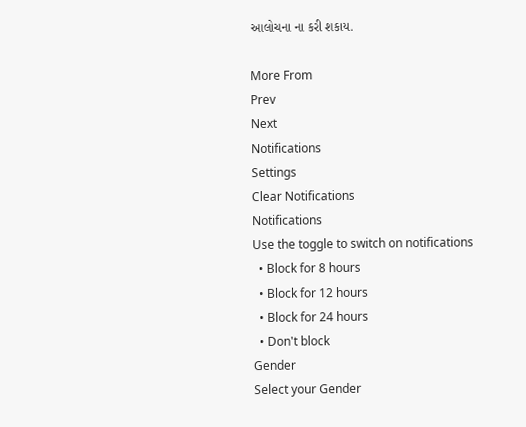આલોચના ના કરી શકાય.

More From
Prev
Next
Notifications
Settings
Clear Notifications
Notifications
Use the toggle to switch on notifications
  • Block for 8 hours
  • Block for 12 hours
  • Block for 24 hours
  • Don't block
Gender
Select your Gender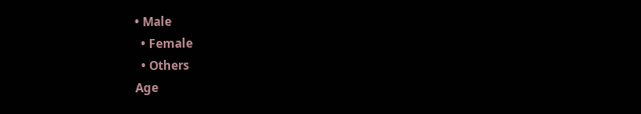• Male
  • Female
  • Others
Age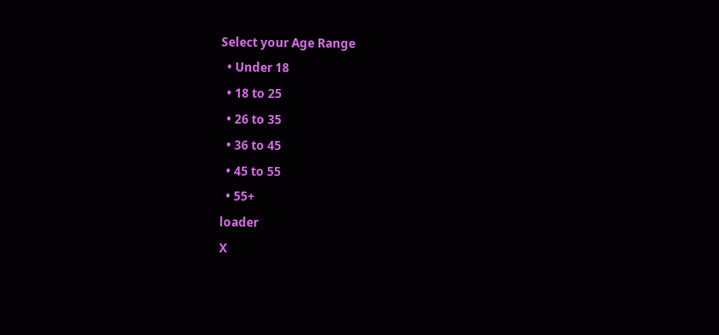Select your Age Range
  • Under 18
  • 18 to 25
  • 26 to 35
  • 36 to 45
  • 45 to 55
  • 55+
loader
X